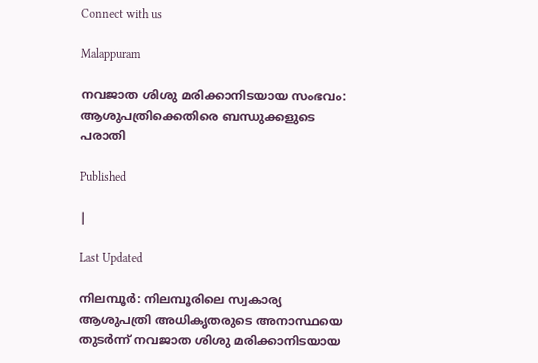Connect with us

Malappuram

നവജാത ശിശു മരിക്കാനിടയായ സംഭവം: ആശുപത്രിക്കെതിരെ ബന്ധുക്കളുടെ പരാതി

Published

|

Last Updated

നിലമ്പൂര്‍: നിലമ്പൂരിലെ സ്വകാര്യ ആശുപത്രി അധികൃതരുടെ അനാസ്ഥയെ തുടര്‍ന്ന് നവജാത ശിശു മരിക്കാനിടയായ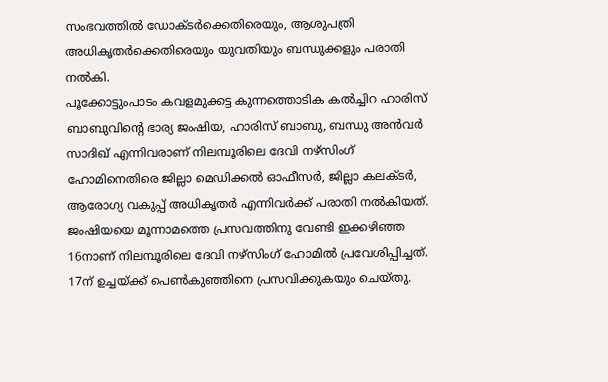സംഭവത്തില്‍ ഡോക്ടര്‍ക്കെതിരെയും, ആശുപത്രി അധികൃതര്‍ക്കെതിരെയും യുവതിയും ബന്ധുക്കളും പരാതി നല്‍കി.
പൂക്കോട്ടുംപാടം കവളമുക്കട്ട കുന്നത്തൊടിക കല്‍ച്ചിറ ഹാരിസ് ബാബുവിന്റെ ഭാര്യ ജംഷിയ, ഹാരിസ് ബാബു, ബന്ധു അന്‍വര്‍ സാദിഖ് എന്നിവരാണ് നിലമ്പൂരിലെ ദേവി നഴ്‌സിംഗ് ഹോമിനെതിരെ ജില്ലാ മെഡിക്കല്‍ ഓഫീസര്‍, ജില്ലാ കലക്ടര്‍, ആരോഗ്യ വകുപ്പ് അധികൃതര്‍ എന്നിവര്‍ക്ക് പരാതി നല്‍കിയത്.
ജംഷിയയെ മൂന്നാമത്തെ പ്രസവത്തിനു വേണ്ടി ഇക്കഴിഞ്ഞ 16നാണ് നിലമ്പൂരിലെ ദേവി നഴ്‌സിംഗ് ഹോമില്‍ പ്രവേശിപ്പിച്ചത്.
17ന് ഉച്ചയ്ക്ക് പെണ്‍കുഞ്ഞിനെ പ്രസവിക്കുകയും ചെയ്തു.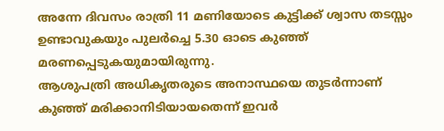അന്നേ ദിവസം രാത്രി 11 മണിയോടെ കുട്ടിക്ക് ശ്വാസ തടസ്സം ഉണ്ടാവുകയും പുലര്‍ച്ചെ 5.30 ഓടെ കുഞ്ഞ് മരണപ്പെടുകയുമായിരുന്നു.
ആശുപത്രി അധികൃതരുടെ അനാസ്ഥയെ തുടര്‍ന്നാണ് കുഞ്ഞ് മരിക്കാനിടിയായതെന്ന് ഇവര്‍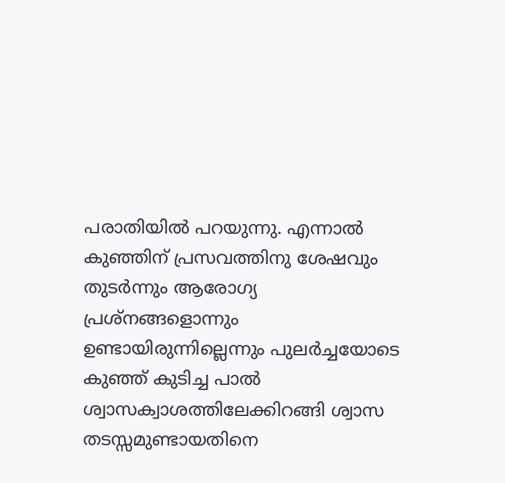പരാതിയില്‍ പറയുന്നു. എന്നാല്‍ കുഞ്ഞിന് പ്രസവത്തിനു ശേഷവും തുടര്‍ന്നും ആരോഗ്യ പ്രശ്‌നങ്ങളൊന്നും ഉണ്ടായിരുന്നില്ലെന്നും പുലര്‍ച്ചയോടെ കുഞ്ഞ് കുടിച്ച പാല്‍ ശ്വാസക്വാശത്തിലേക്കിറങ്ങി ശ്വാസ തടസ്സമുണ്ടായതിനെ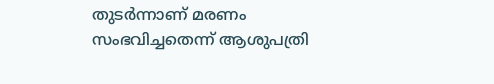തുടര്‍ന്നാണ് മരണം സംഭവിച്ചതെന്ന് ആശുപത്രി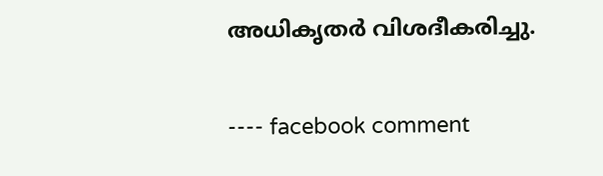അധികൃതര്‍ വിശദീകരിച്ചു.

---- facebook comment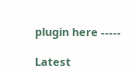plugin here -----

Latest